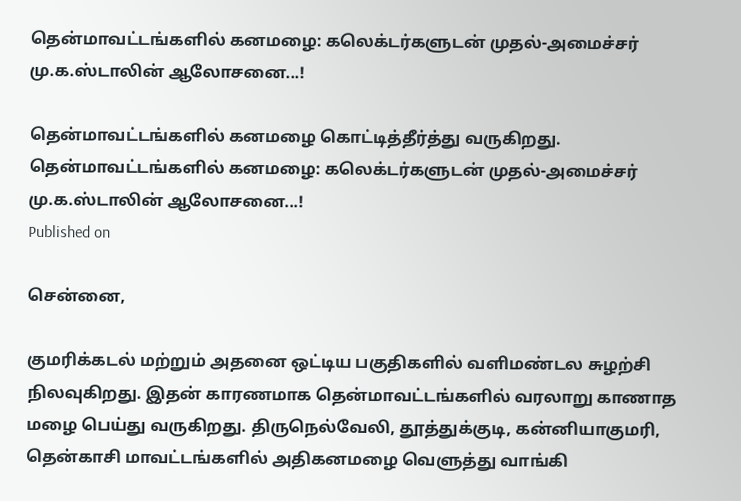தென்மாவட்டங்களில் கனமழை: கலெக்டர்களுடன் முதல்-அமைச்சர் மு.க.ஸ்டாலின் ஆலோசனை...!

தென்மாவட்டங்களில் கனமழை கொட்டித்தீர்த்து வருகிறது.
தென்மாவட்டங்களில் கனமழை: கலெக்டர்களுடன் முதல்-அமைச்சர் மு.க.ஸ்டாலின் ஆலோசனை...!
Published on

சென்னை,

குமரிக்கடல் மற்றும் அதனை ஒட்டிய பகுதிகளில் வளிமண்டல சுழற்சி நிலவுகிறது. இதன் காரணமாக தென்மாவட்டங்களில் வரலாறு காணாத மழை பெய்து வருகிறது. திருநெல்வேலி, தூத்துக்குடி, கன்னியாகுமரி, தென்காசி மாவட்டங்களில் அதிகனமழை வெளுத்து வாங்கி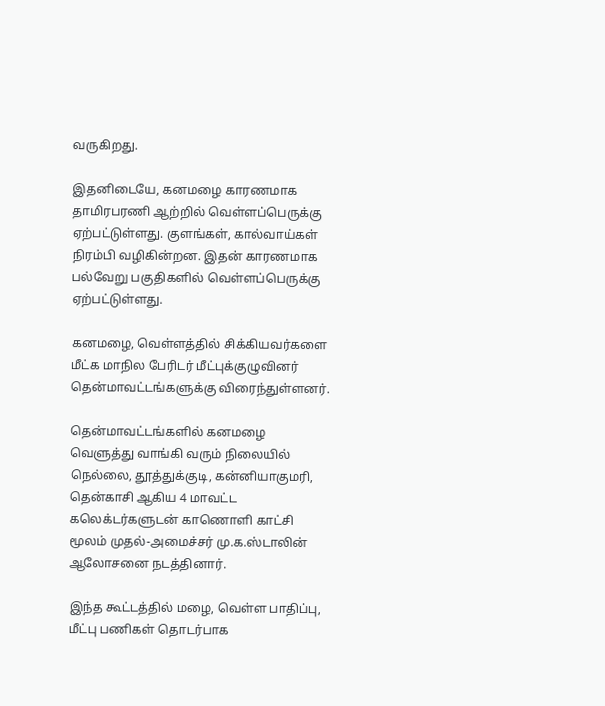வருகிறது.

இதனிடையே, கனமழை காரணமாக தாமிரபரணி ஆற்றில் வெள்ளப்பெருக்கு ஏற்பட்டுள்ளது. குளங்கள், கால்வாய்கள் நிரம்பி வழிகின்றன. இதன் காரணமாக பல்வேறு பகுதிகளில் வெள்ளப்பெருக்கு ஏற்பட்டுள்ளது.

கனமழை, வெள்ளத்தில் சிக்கியவர்களை மீட்க மாநில பேரிடர் மீட்புக்குழுவினர் தென்மாவட்டங்களுக்கு விரைந்துள்ளனர்.

தென்மாவட்டங்களில் கனமழை வெளுத்து வாங்கி வரும் நிலையில் நெல்லை, தூத்துக்குடி, கன்னியாகுமரி, தென்காசி ஆகிய 4 மாவட்ட கலெக்டர்களுடன் காணொளி காட்சி மூலம் முதல்-அமைச்சர் மு.க.ஸ்டாலின் ஆலோசனை நடத்தினார்.

இந்த கூட்டத்தில் மழை, வெள்ள பாதிப்பு, மீட்பு பணிகள் தொடர்பாக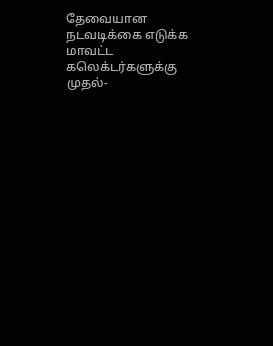தேவையான நடவடிக்கை எடுக்க மாவட்ட கலெக்டர்களுக்கு முதல்-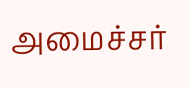அமைச்சர்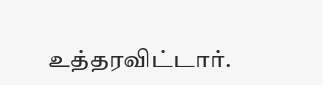உத்தரவிட்டார்.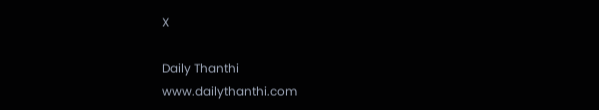X

Daily Thanthi
www.dailythanthi.com